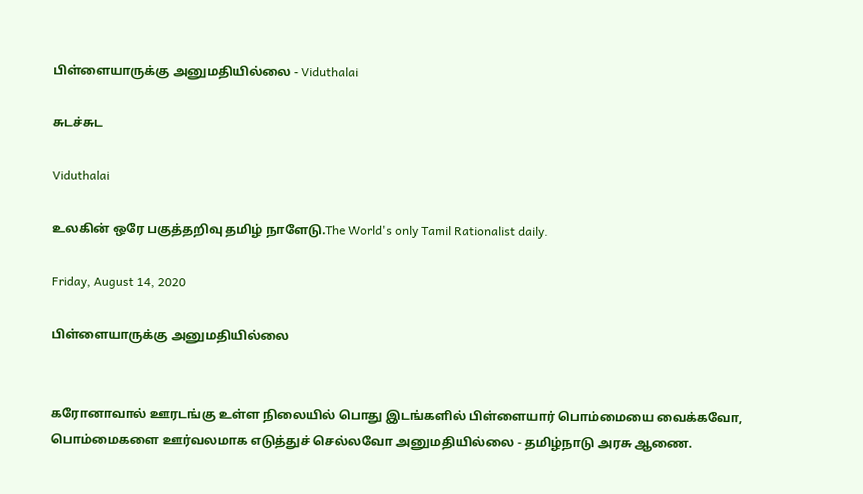பிள்ளையாருக்கு அனுமதியில்லை - Viduthalai

சுடச்சுட

Viduthalai

உலகின் ஒரே பகுத்தறிவு தமிழ் நாளேடு.The World's only Tamil Rationalist daily.

Friday, August 14, 2020

பிள்ளையாருக்கு அனுமதியில்லை


கரோனாவால் ஊரடங்கு உள்ள நிலையில் பொது இடங்களில் பிள்ளையார் பொம்மையை வைக்கவோ, பொம்மைகளை ஊர்வலமாக எடுத்துச் செல்லவோ அனுமதியில்லை - தமிழ்நாடு அரசு ஆணை.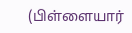(பிள்ளையார்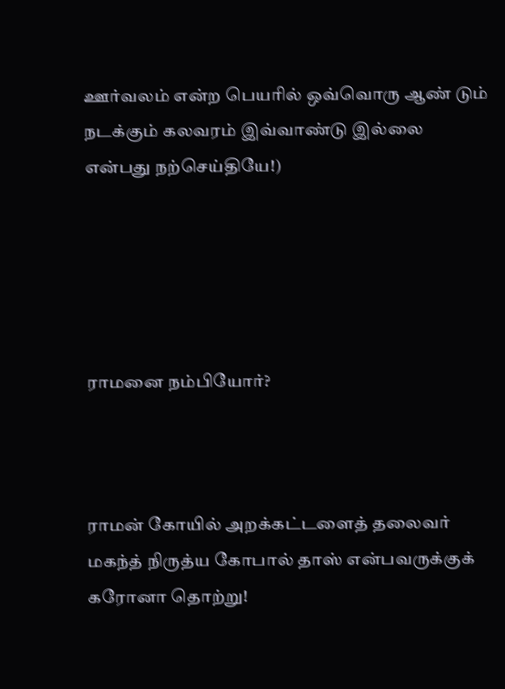ஊர்வலம் என்ற பெயரில் ஒவ்வொரு ஆண் டும் நடக்கும் கலவரம் இவ்வாண்டு இல்லை என்பது நற்செய்தியே!)





ராமனை நம்பியோர்?



ராமன் கோயில் அறக்கட்டளைத் தலைவர் மகந்த் நிருத்ய கோபால் தாஸ் என்பவருக்குக் கரோனா தொற்று!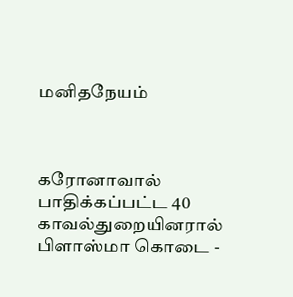மனிதநேயம்



கரோனாவால் பாதிக்கப்பட்ட 40 காவல்துறையினரால் பிளாஸ்மா கொடை -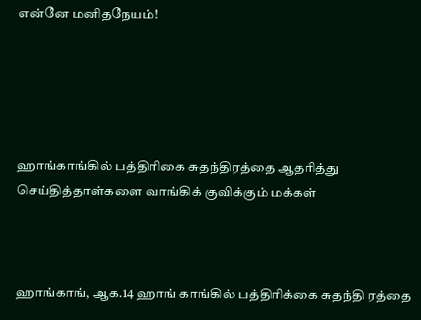என்னே மனிதநேயம்!





ஹாங்காங்கில் பத்திரிகை சுதந்திரத்தை ஆதரித்து செய்தித்தாள்களை வாங்கிக் குவிக்கும் மக்கள்



ஹாங்காங், ஆக.14 ஹாங் காங்கில் பத்திரிக்கை சுதந்தி ரத்தை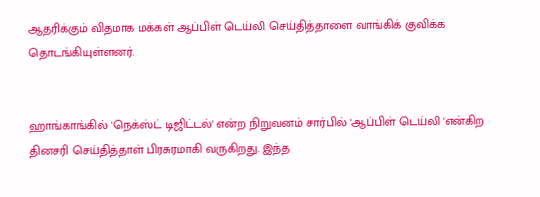ஆதரிக்கும் விதமாக மக்கள் ஆப்பிள் டெய்லி செய்தித்தாளை வாங்கிக் குவிக்க தொடங்கியுள்ளனர்.


ஹாங்காங்கில் 'நெக்ஸ்ட் டிஜிட்டல்' என்ற நிறுவனம் சார்பில் 'ஆப்பிள் டெய்லி 'என்கிற தினசரி செய்தித்தாள் பிரசுரமாகி வருகிறது. இந்த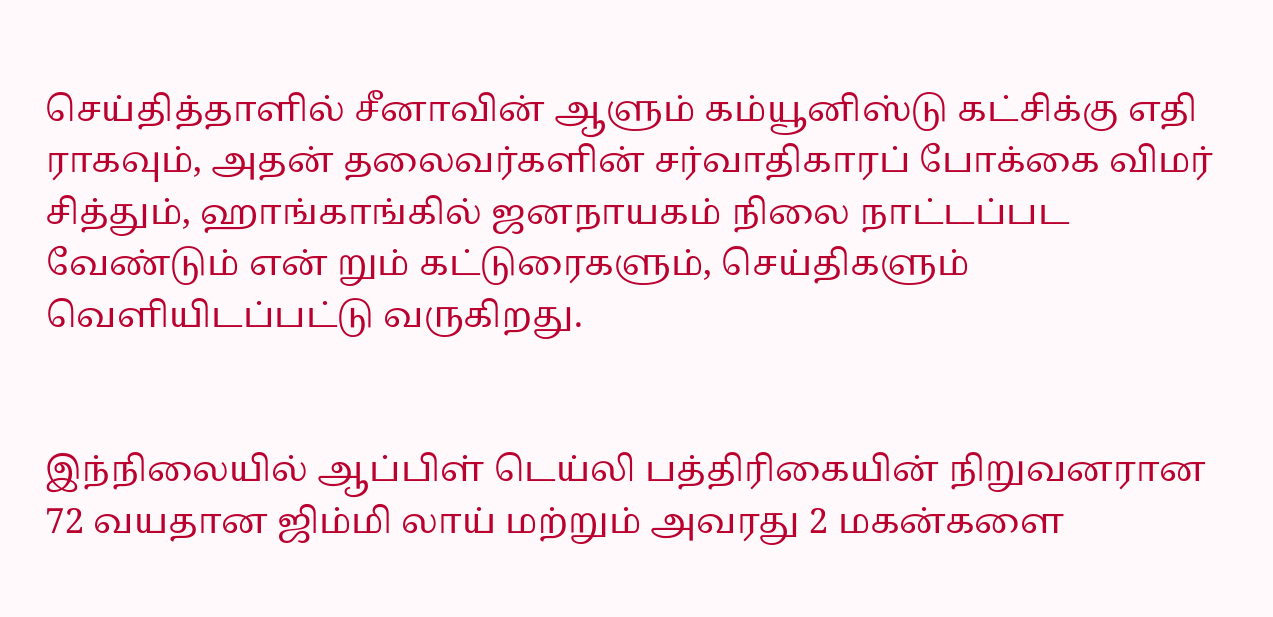செய்தித்தாளில் சீனாவின் ஆளும் கம்யூனிஸ்டு கட்சிக்கு எதி ராகவும், அதன் தலைவர்களின் சர்வாதிகாரப் போக்கை விமர் சித்தும், ஹாங்காங்கில் ஜனநாயகம் நிலை நாட்டப்பட வேண்டும் என் றும் கட்டுரைகளும், செய்திகளும் வெளியிடப்பட்டு வருகிறது.


இந்நிலையில் ஆப்பிள் டெய்லி பத்திரிகையின் நிறுவனரான 72 வயதான ஜிம்மி லாய் மற்றும் அவரது 2 மகன்களை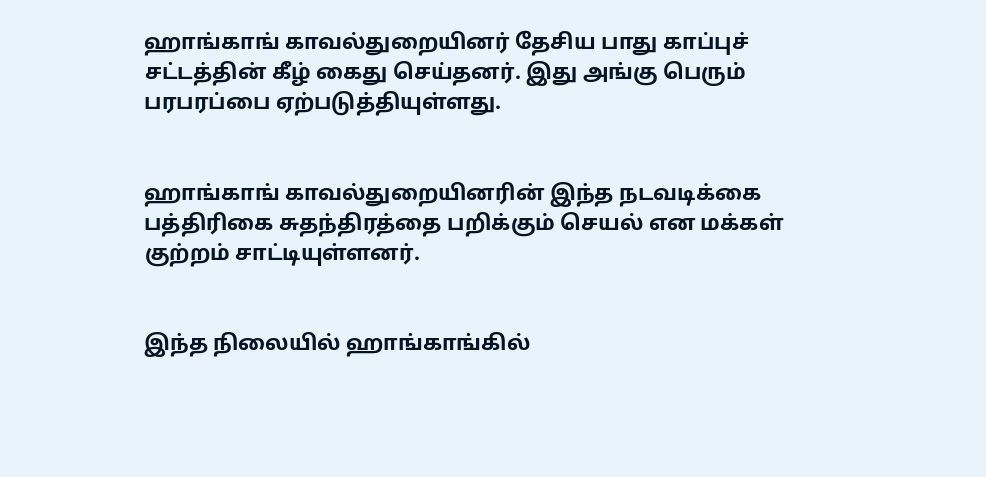ஹாங்காங் காவல்துறையினர் தேசிய பாது காப்புச் சட்டத்தின் கீழ் கைது செய்தனர். இது அங்கு பெரும் பரபரப்பை ஏற்படுத்தியுள்ளது.


ஹாங்காங் காவல்துறையினரின் இந்த நடவடிக்கை பத்திரிகை சுதந்திரத்தை பறிக்கும் செயல் என மக்கள் குற்றம் சாட்டியுள்ளனர்.


இந்த நிலையில் ஹாங்காங்கில்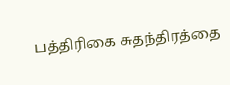பத்திரிகை சுதந்திரத்தை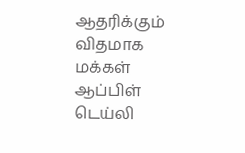ஆதரிக்கும் விதமாக மக்கள் ஆப்பிள் டெய்லி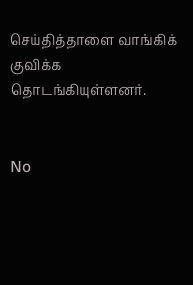செய்தித்தாளை வாங்கிக் குவிக்க தொடங்கியுள்ளனர்.


No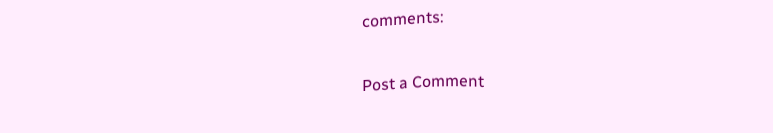comments:

Post a Comment